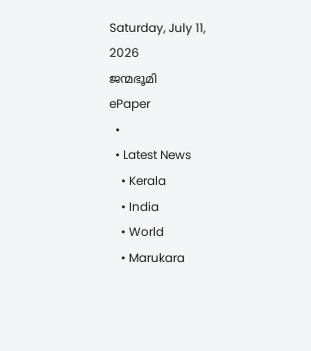Saturday, July 11, 2026
ജന്മഭൂമി
ePaper
  •
  • Latest News
    • Kerala
    • India
    • World
    • Marukara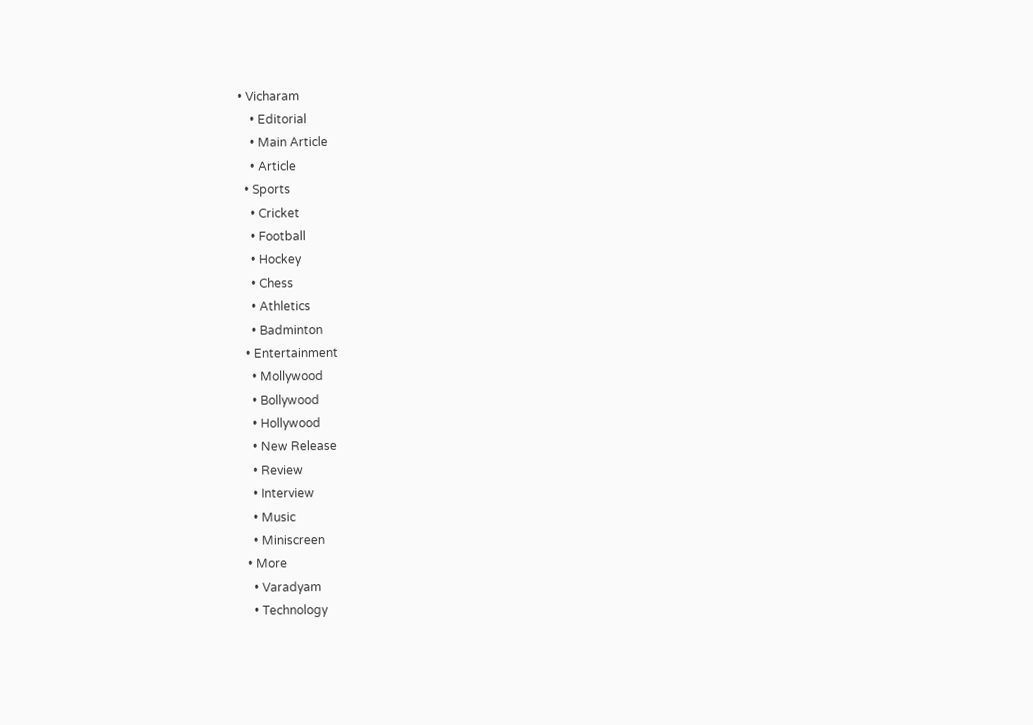• Vicharam
    • Editorial
    • Main Article
    • Article
  • Sports
    • Cricket
    • Football
    • Hockey
    • Chess
    • Athletics
    • Badminton
  • Entertainment
    • Mollywood
    • Bollywood
    • Hollywood
    • New Release
    • Review
    • Interview
    • Music
    • Miniscreen
  • More
    • Varadyam
    • Technology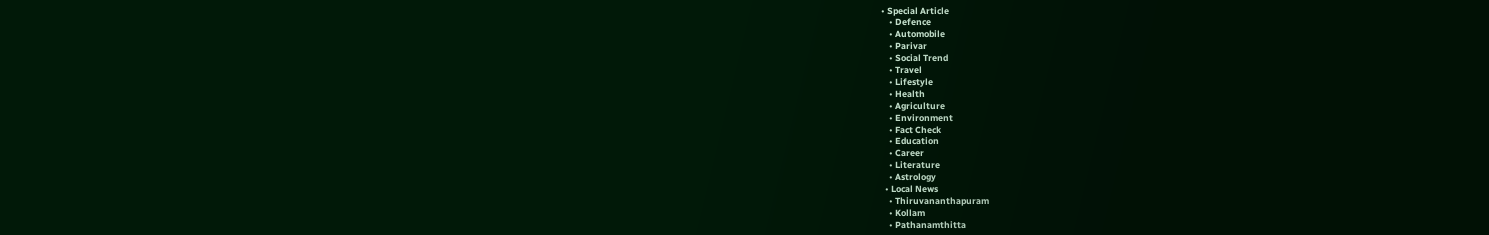• Special Article
    • Defence
    • Automobile
    • Parivar
    • Social Trend
    • Travel
    • Lifestyle
    • Health
    • Agriculture
    • Environment
    • Fact Check
    • Education
    • Career
    • Literature
    • Astrology
  • Local News
    • Thiruvananthapuram
    • Kollam
    • Pathanamthitta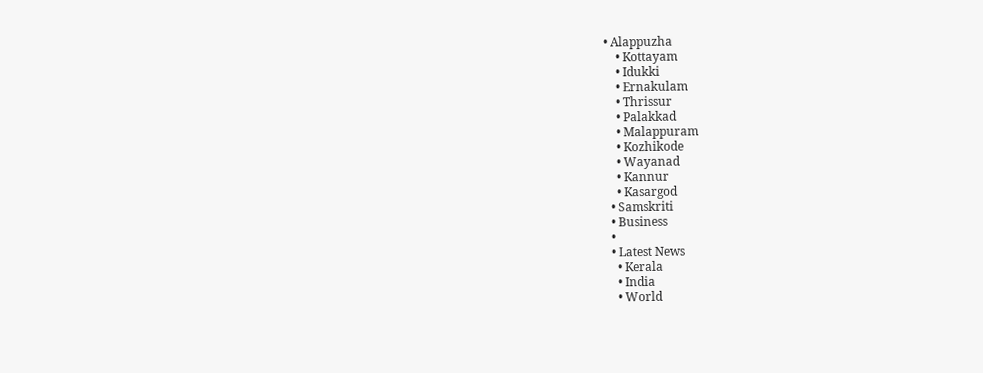• Alappuzha
    • Kottayam
    • Idukki
    • Ernakulam
    • Thrissur
    • Palakkad
    • Malappuram
    • Kozhikode
    • Wayanad
    • Kannur
    • Kasargod
  • Samskriti
  • Business
  •
  • Latest News
    • Kerala
    • India
    • World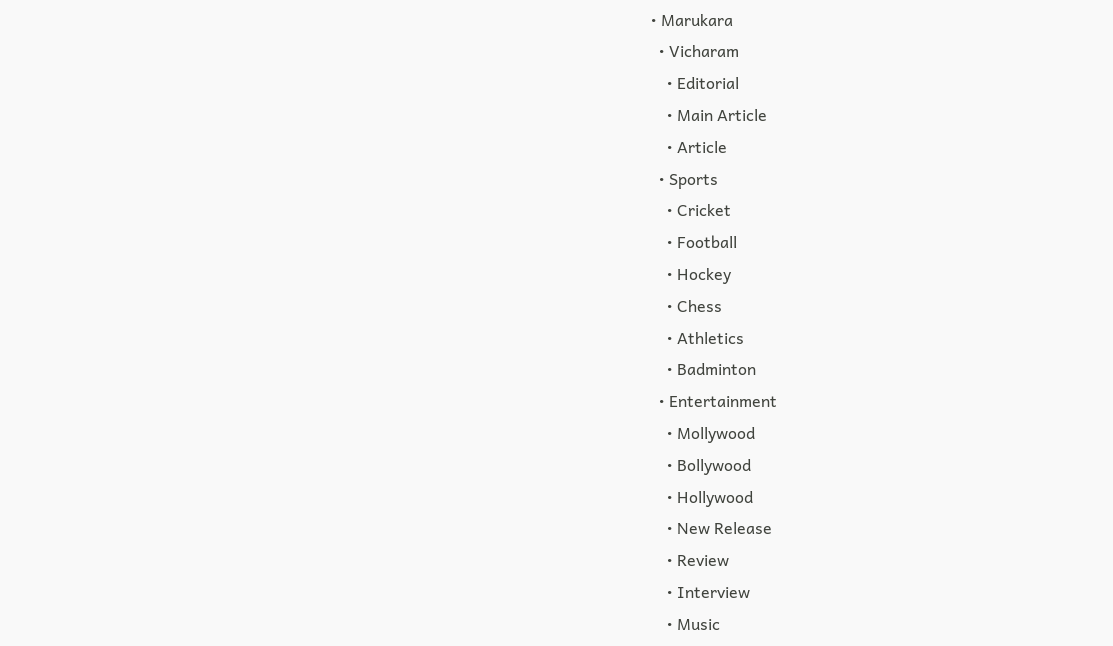• Marukara
  • Vicharam
    • Editorial
    • Main Article
    • Article
  • Sports
    • Cricket
    • Football
    • Hockey
    • Chess
    • Athletics
    • Badminton
  • Entertainment
    • Mollywood
    • Bollywood
    • Hollywood
    • New Release
    • Review
    • Interview
    • Music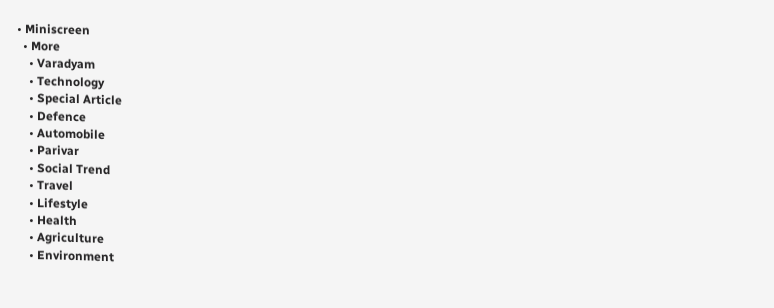• Miniscreen
  • More
    • Varadyam
    • Technology
    • Special Article
    • Defence
    • Automobile
    • Parivar
    • Social Trend
    • Travel
    • Lifestyle
    • Health
    • Agriculture
    • Environment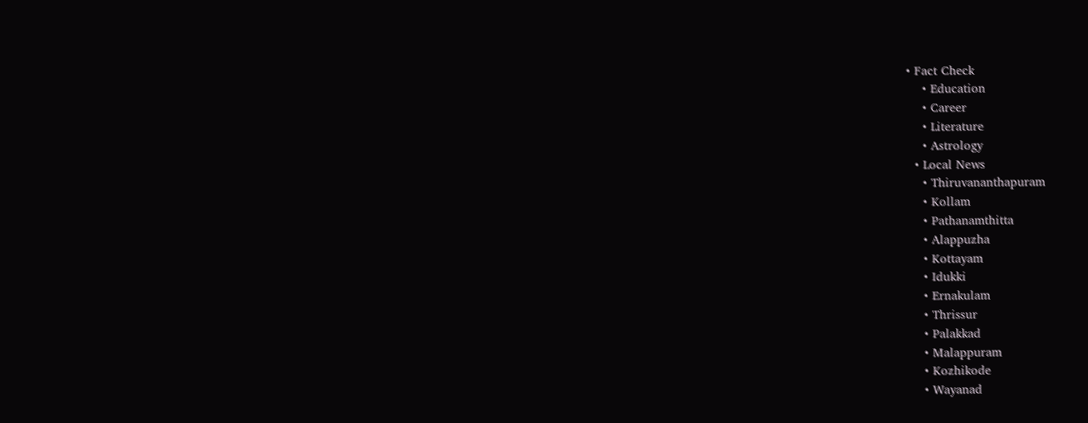• Fact Check
    • Education
    • Career
    • Literature
    • Astrology
  • Local News
    • Thiruvananthapuram
    • Kollam
    • Pathanamthitta
    • Alappuzha
    • Kottayam
    • Idukki
    • Ernakulam
    • Thrissur
    • Palakkad
    • Malappuram
    • Kozhikode
    • Wayanad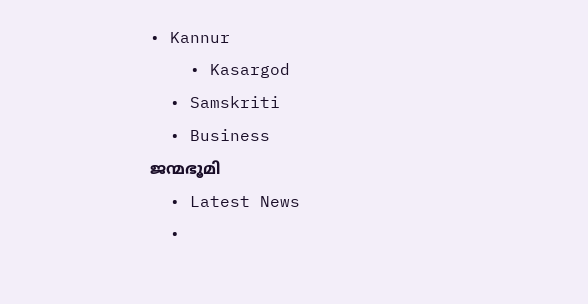• Kannur
    • Kasargod
  • Samskriti
  • Business
ജന്മഭൂമി
  • Latest News
  •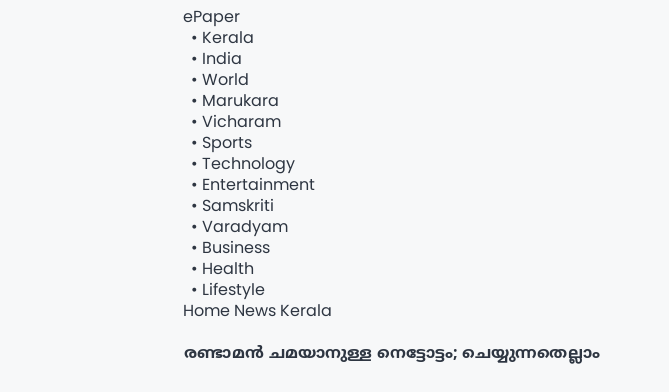ePaper
  • Kerala
  • India
  • World
  • Marukara
  • Vicharam
  • Sports
  • Technology
  • Entertainment
  • Samskriti
  • Varadyam
  • Business
  • Health
  • Lifestyle
Home News Kerala

രണ്ടാമന്‍ ചമയാനുള്ള നെട്ടോട്ടം; ചെയ്യുന്നതെല്ലാം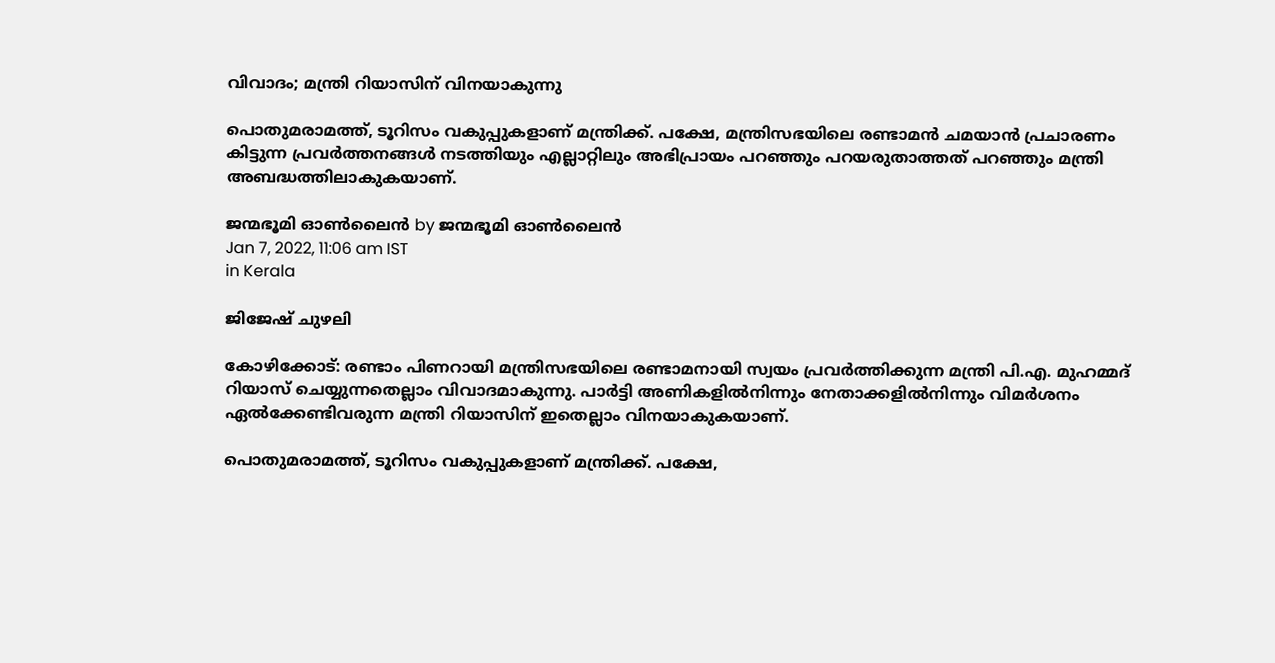വിവാദം; മന്ത്രി റിയാസിന് വിനയാകുന്നു

പൊതുമരാമത്ത്, ടൂറിസം വകുപ്പുകളാണ് മന്ത്രിക്ക്. പക്ഷേ, മന്ത്രിസഭയിലെ രണ്ടാമന്‍ ചമയാന്‍ പ്രചാരണം കിട്ടുന്ന പ്രവര്‍ത്തനങ്ങള്‍ നടത്തിയും എല്ലാറ്റിലും അഭിപ്രായം പറഞ്ഞും പറയരുതാത്തത് പറഞ്ഞും മന്ത്രി അബദ്ധത്തിലാകുകയാണ്.

ജന്മഭൂമി ഓണ്‍ലൈന്‍ by ജന്മഭൂമി ഓണ്‍ലൈന്‍
Jan 7, 2022, 11:06 am IST
in Kerala

ജിജേഷ് ചുഴലി

കോഴിക്കോട്: രണ്ടാം പിണറായി മന്ത്രിസഭയിലെ രണ്ടാമനായി സ്വയം പ്രവര്‍ത്തിക്കുന്ന മന്ത്രി പി.എ. മുഹമ്മദ് റിയാസ് ചെയ്യുന്നതെല്ലാം വിവാദമാകുന്നു. പാര്‍ട്ടി അണികളില്‍നിന്നും നേതാക്കളില്‍നിന്നും വിമര്‍ശനം ഏല്‍ക്കേണ്ടിവരുന്ന മന്ത്രി റിയാസിന് ഇതെല്ലാം വിനയാകുകയാണ്.

പൊതുമരാമത്ത്, ടൂറിസം വകുപ്പുകളാണ് മന്ത്രിക്ക്. പക്ഷേ,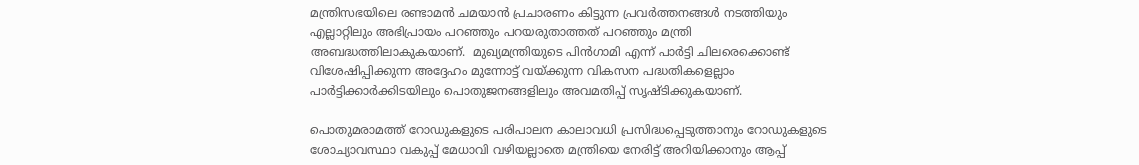മന്ത്രിസഭയിലെ രണ്ടാമന്‍ ചമയാന്‍ പ്രചാരണം കിട്ടുന്ന പ്രവര്‍ത്തനങ്ങള്‍ നടത്തിയും എല്ലാറ്റിലും അഭിപ്രായം പറഞ്ഞും പറയരുതാത്തത് പറഞ്ഞും മന്ത്രി അബദ്ധത്തിലാകുകയാണ്.  മുഖ്യമന്ത്രിയുടെ പിന്‍ഗാമി എന്ന് പാര്‍ട്ടി ചിലരെക്കൊണ്ട് വിശേഷിപ്പിക്കുന്ന അദ്ദേഹം മുന്നോട്ട് വയ്‌ക്കുന്ന വികസന പദ്ധതികളെല്ലാം പാര്‍ട്ടിക്കാര്‍ക്കിടയിലും പൊതുജനങ്ങളിലും അവമതിപ്പ് സൃഷ്ടിക്കുകയാണ്.

പൊതുമരാമത്ത് റോഡുകളുടെ പരിപാലന കാലാവധി പ്രസിദ്ധപ്പെടുത്താനും റോഡുകളുടെ ശോച്യാവസ്ഥാ വകുപ്പ് മേധാവി വഴിയല്ലാതെ മന്ത്രിയെ നേരിട്ട് അറിയിക്കാനും ആപ്പ്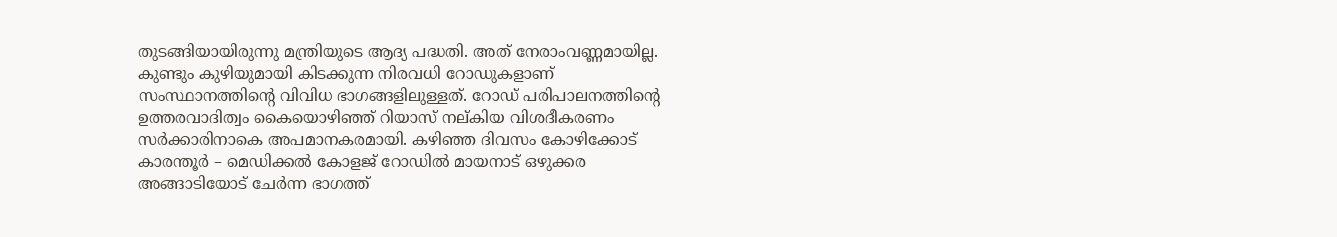തുടങ്ങിയായിരുന്നു മന്ത്രിയുടെ ആദ്യ പദ്ധതി. അത് നേരാംവണ്ണമായില്ല. കുണ്ടും കുഴിയുമായി കിടക്കുന്ന നിരവധി റോഡുകളാണ് സംസ്ഥാനത്തിന്റെ വിവിധ ഭാഗങ്ങളിലുള്ളത്. റോഡ് പരിപാലനത്തിന്റെ ഉത്തരവാദിത്വം കൈയൊഴിഞ്ഞ് റിയാസ് നല്കിയ വിശദീകരണം സര്‍ക്കാരിനാകെ അപമാനകരമായി. കഴിഞ്ഞ ദിവസം കോഴിക്കോട് കാരന്തൂര്‍ – മെഡിക്കല്‍ കോളജ് റോഡില്‍ മായനാട് ഒഴുക്കര അങ്ങാടിയോട് ചേര്‍ന്ന ഭാഗത്ത്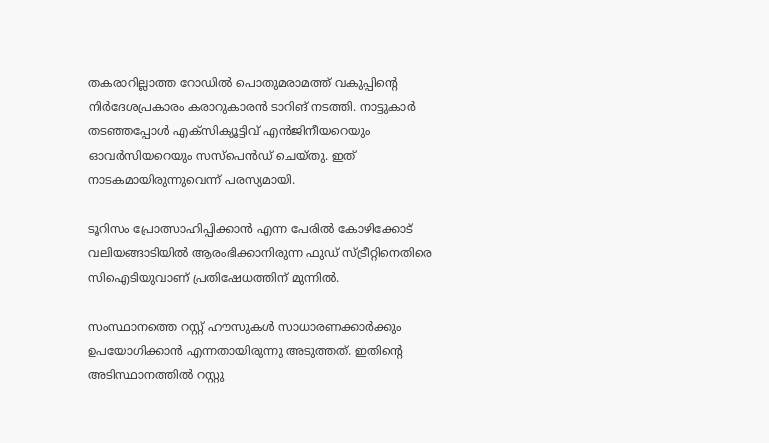തകരാറില്ലാത്ത റോഡില്‍ പൊതുമരാമത്ത് വകുപ്പിന്റെ നിര്‍ദേശപ്രകാരം കരാറുകാരന്‍ ടാറിങ് നടത്തി. നാട്ടുകാര്‍ തടഞ്ഞപ്പോള്‍ എക്‌സിക്യൂട്ടിവ് എന്‍ജിനീയറെയും ഓവര്‍സിയറെയും സസ്‌പെന്‍ഡ് ചെയ്തു. ഇത് നാടകമായിരുന്നുവെന്ന് പരസ്യമായി.

ടൂറിസം പ്രോത്സാഹിപ്പിക്കാന്‍ എന്ന പേരില്‍ കോഴിക്കോട് വലിയങ്ങാടിയില്‍ ആരംഭിക്കാനിരുന്ന ഫുഡ് സ്ട്രീറ്റിനെതിരെ സിഐടിയുവാണ് പ്രതിഷേധത്തിന് മുന്നില്‍.

സംസ്ഥാനത്തെ റസ്റ്റ് ഹൗസുകള്‍ സാധാരണക്കാര്‍ക്കും ഉപയോഗിക്കാന്‍ എന്നതായിരുന്നു അടുത്തത്. ഇതിന്റെ അടിസ്ഥാനത്തില്‍ റസ്റ്റു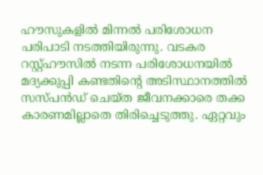ഹൗസുകളില്‍ മിന്നല്‍ പരിശോധന പരിപാടി നടത്തിയിരുന്നു. വടകര റസ്റ്റ്ഹൗസില്‍ നടന്ന പരിശോധനയില്‍ മദ്യക്കുപ്പി കണ്ടതിന്റെ അടിസ്ഥാനത്തില്‍ സസ്പന്‍ഡ് ചെയ്ത ജീവനക്കാരെ തക്ക കാരണമില്ലാതെ തിരിച്ചെടുത്തു. ഏറ്റവും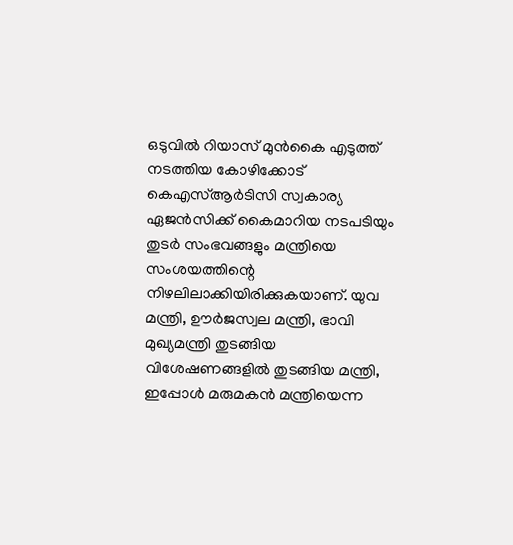ഒടുവില്‍ റിയാസ് മുന്‍കൈ എടുത്ത് നടത്തിയ കോഴിക്കോട് കെഎസ്ആര്‍ടിസി സ്വകാര്യ ഏജന്‍സിക്ക് കൈമാറിയ നടപടിയും തുടര്‍ സംഭവങ്ങളും മന്ത്രിയെ സംശയത്തിന്റെ നിഴലിലാക്കിയിരിക്കുകയാണ്. യുവ മന്ത്രി, ഊര്‍ജസ്വല മന്ത്രി, ഭാവി മുഖ്യമന്ത്രി തുടങ്ങിയ വിശേഷണങ്ങളില്‍ തുടങ്ങിയ മന്ത്രി, ഇപ്പോള്‍ മരുമകന്‍ മന്ത്രിയെന്ന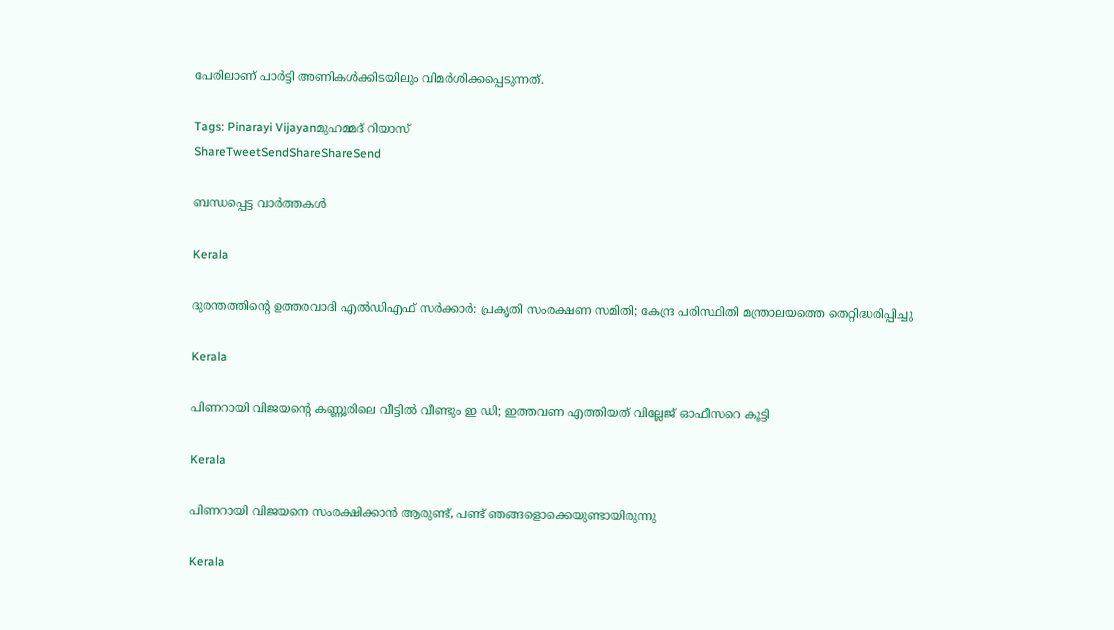പേരിലാണ് പാര്‍ട്ടി അണികള്‍ക്കിടയിലും വിമര്‍ശിക്കപ്പെടുന്നത്.

Tags: Pinarayi Vijayanമുഹമ്മദ് റിയാസ്
ShareTweetSendShareShareSend

ബന്ധപ്പെട്ട വാര്‍ത്തകള്‍

Kerala

ദുരന്തത്തിന്റെ ഉത്തരവാദി എല്‍ഡിഎഫ് സര്‍ക്കാര്‍: പ്രകൃതി സംരക്ഷണ സമിതി; കേന്ദ്ര പരിസ്ഥിതി മന്ത്രാലയത്തെ തെറ്റിദ്ധരിപ്പിച്ചു

Kerala

പിണറായി വിജയന്റെ കണ്ണൂരിലെ വീട്ടില്‍ വീണ്ടും ഇ ഡി; ഇത്തവണ എത്തിയത് വില്ലേജ് ഓഫീസറെ കൂട്ടി

Kerala

പിണറായി വിജയനെ സംരക്ഷിക്കാന്‍ ആരുണ്ട്, പണ്ട് ഞങ്ങളൊക്കെയുണ്ടായിരുന്നു

Kerala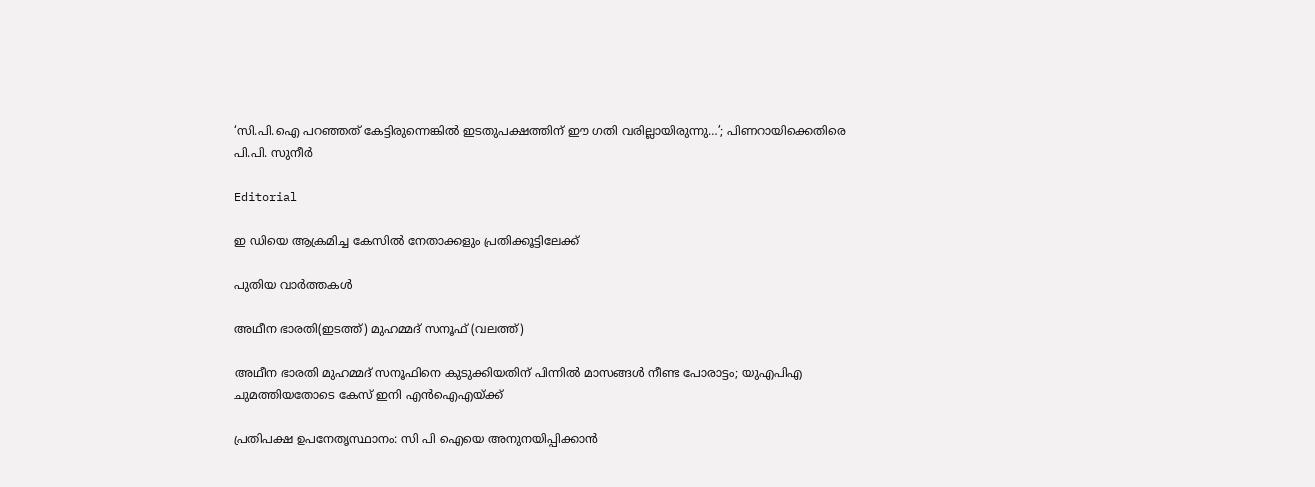‘സി.പി.ഐ പറഞ്ഞത് കേട്ടിരുന്നെങ്കിൽ ഇടതുപക്ഷത്തിന് ഈ ഗതി വരില്ലായിരുന്നു…’; പിണറായിക്കെതിരെ പി.പി. സുനീർ

Editorial

ഇ ഡിയെ ആക്രമിച്ച കേസില്‍ നേതാക്കളും പ്രതിക്കൂട്ടിലേക്ക്

പുതിയ വാര്‍ത്തകള്‍

അഥീന ഭാരതി(ഇടത്ത്) മുഹമ്മദ് സനൂഫ് (വലത്ത്)

അഥീന ഭാരതി മുഹമ്മദ് സനൂഫിനെ കുടുക്കിയതിന് പിന്നില്‍ മാസങ്ങള്‍ നീണ്ട പോരാട്ടം; യുഎപിഎ ചുമത്തിയതോടെ കേസ് ഇനി എന്‍ഐഎയ്‌ക്ക്

പ്രതിപക്ഷ ഉപനേതൃസ്ഥാനം: സി പി ഐയെ അനുനയിപ്പിക്കാന്‍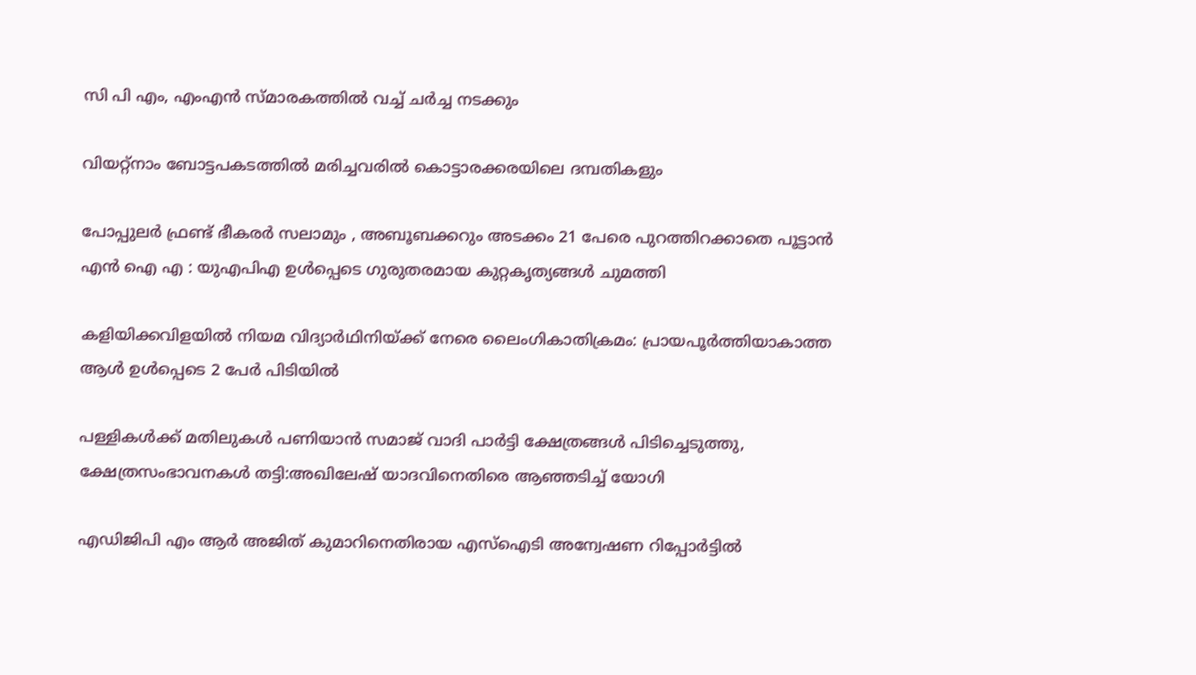സി പി എം, എംഎന്‍ സ്മാരകത്തില്‍ വച്ച് ചര്‍ച്ച നടക്കും

വിയറ്റ്നാം ബോട്ടപകടത്തില്‍ മരിച്ചവരില്‍ കൊട്ടാരക്കരയിലെ ദമ്പതികളും

പോപ്പുലർ ഫ്രണ്ട് ഭീകരർ സലാമും , അബൂബക്കറും അടക്കം 21 പേരെ പുറത്തിറക്കാതെ പൂട്ടാൻ എൻ ഐ എ : യുഎപിഎ ഉൾപ്പെടെ ഗുരുതരമായ കുറ്റകൃത്യങ്ങൾ ചുമത്തി

കളിയിക്കവിളയില്‍ നിയമ വിദ്യാര്‍ഥിനിയ്‌ക്ക് നേരെ ലൈംഗികാതിക്രമം: പ്രായപൂര്‍ത്തിയാകാത്ത ആള്‍ ഉള്‍പ്പെടെ 2 പേര്‍ പിടിയില്‍

പള്ളികള്‍ക്ക് മതിലുകള്‍ പണിയാന്‍ സമാജ് വാദി പാര്‍ട്ടി ക്ഷേത്രങ്ങള്‍ പിടിച്ചെടുത്തു, ക്ഷേത്രസംഭാവനകള്‍ തട്ടി:അഖിലേഷ് യാദവിനെതിരെ ആഞ്ഞടിച്ച് യോഗി

എഡിജിപി എം ആര്‍ അജിത് കുമാറിനെതിരായ എസ്ഐടി അന്വേഷണ റിപ്പോര്‍ട്ടില്‍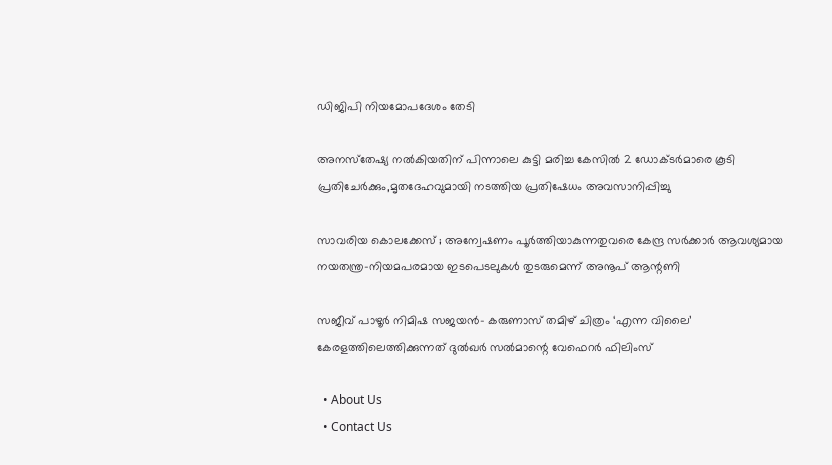ഡിജിപി നിയമോപദേശം തേടി

അനസ്‌തേഷ്യ നല്‍കിയതിന് പിന്നാലെ കുട്ടി മരിച്ച കേസില്‍ 2 ഡോക്ടര്‍മാരെ കൂടി പ്രതിചേര്‍ക്കും,മൃതദേഹവുമായി നടത്തിയ പ്രതിഷേധം അവസാനിപ്പിച്ചു

സാവരിയ കൊലക്കേസ് ; അന്വേഷണം പൂർത്തിയാകുന്നതുവരെ കേന്ദ്ര സർക്കാർ ആവശ്യമായ നയതന്ത്ര-നിയമപരമായ ഇടപെടലുകൾ തുടരുമെന്ന് അനൂപ് ആന്റണി

സജീവ് പാഴൂർ നിമിഷ സജയൻ- കരുണാസ് തമിഴ് ചിത്രം ‘എന്ന വിലൈ’ കേരളത്തിലെത്തിക്കുന്നത് ദുൽഖർ സൽമാന്റെ വേഫെറർ ഫിലിംസ്

  • About Us
  • Contact Us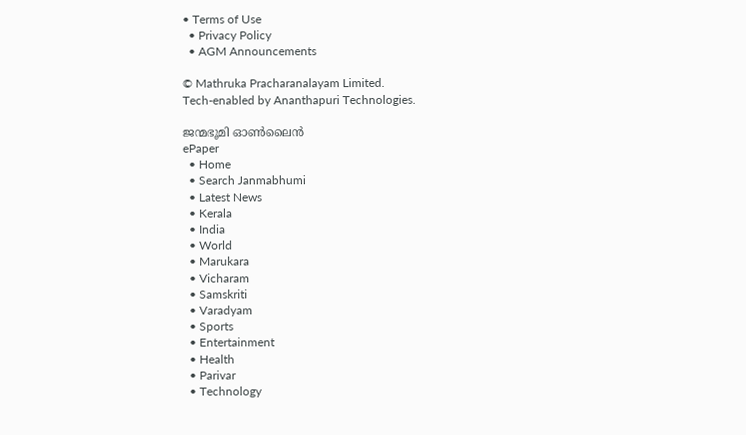• Terms of Use
  • Privacy Policy
  • AGM Announcements

© Mathruka Pracharanalayam Limited.
Tech-enabled by Ananthapuri Technologies.

ജന്മഭൂമി ഓണ്‍ലൈന്‍
ePaper
  • Home
  • Search Janmabhumi
  • Latest News
  • Kerala
  • India
  • World
  • Marukara
  • Vicharam
  • Samskriti
  • Varadyam
  • Sports
  • Entertainment
  • Health
  • Parivar
  • Technology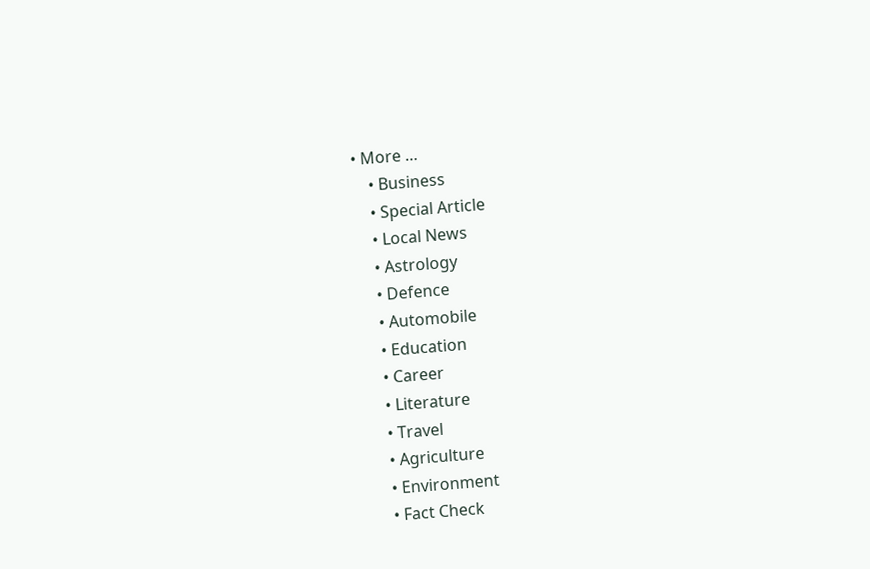• More …
    • Business
    • Special Article
    • Local News
    • Astrology
    • Defence
    • Automobile
    • Education
    • Career
    • Literature
    • Travel
    • Agriculture
    • Environment
    • Fact Check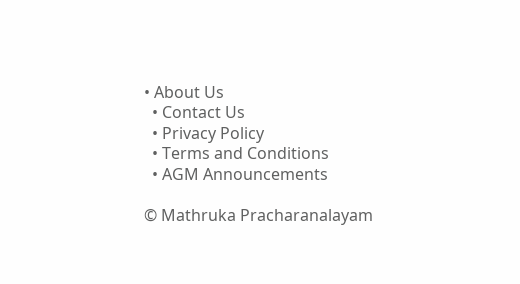• About Us
  • Contact Us
  • Privacy Policy
  • Terms and Conditions
  • AGM Announcements

© Mathruka Pracharanalayam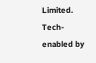Limited.
Tech-enabled by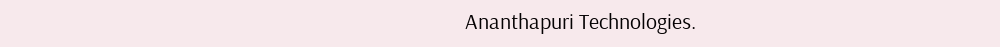Ananthapuri Technologies.